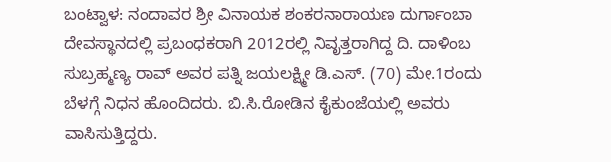ಬಂಟ್ವಾಳ: ನಂದಾವರ ಶ್ರೀ ವಿನಾಯಕ ಶಂಕರನಾರಾಯಣ ದುರ್ಗಾಂಬಾ ದೇವಸ್ಥಾನದಲ್ಲಿ ಪ್ರಬಂಧಕರಾಗಿ 2012ರಲ್ಲಿ ನಿವೃತ್ತರಾಗಿದ್ದ ದಿ. ದಾಳಿಂಬ ಸುಬ್ರಹ್ಮಣ್ಯ ರಾವ್ ಅವರ ಪತ್ನಿ ಜಯಲಕ್ಷ್ಮೀ ಡಿ.ಎಸ್. (70) ಮೇ.1ರಂದು ಬೆಳಗ್ಗೆ ನಿಧನ ಹೊಂದಿದರು. ಬಿ.ಸಿ.ರೋಡಿನ ಕೈಕುಂಜೆಯಲ್ಲಿ ಅವರು ವಾಸಿಸುತ್ತಿದ್ದರು.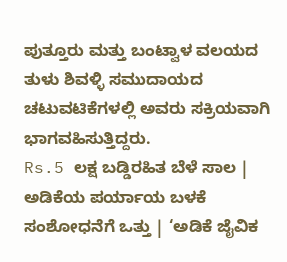ಪುತ್ತೂರು ಮತ್ತು ಬಂಟ್ವಾಳ ವಲಯದ ತುಳು ಶಿವಳ್ಳಿ ಸಮುದಾಯದ ಚಟುವಟಿಕೆಗಳಲ್ಲಿ ಅವರು ಸಕ್ರಿಯವಾಗಿ ಭಾಗವಹಿಸುತ್ತಿದ್ದರು.
Rs.5 ಲಕ್ಷ ಬಡ್ಡಿರಹಿತ ಬೆಳೆ ಸಾಲ | ಅಡಿಕೆಯ ಪರ್ಯಾಯ ಬಳಕೆ ಸಂಶೋಧನೆಗೆ ಒತ್ತು | ‘ಅಡಿಕೆ ಜೈವಿಕ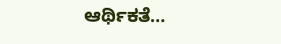ಆರ್ಥಿಕತೆ…